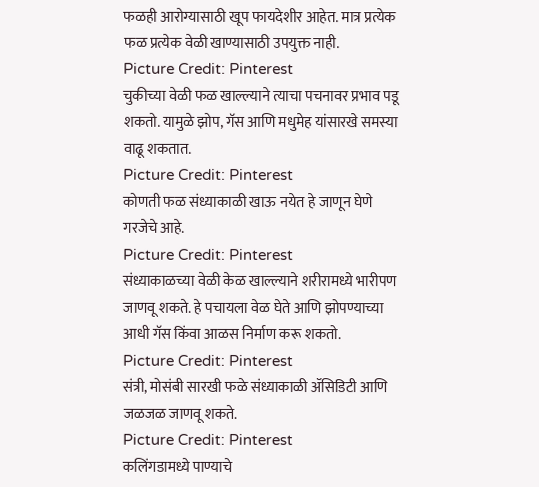फळही आरोग्यासाठी खूप फायदेशीर आहेत. मात्र प्रत्येक फळ प्रत्येक वेळी खाण्यासाठी उपयुक्त नाही.
Picture Credit: Pinterest
चुकीच्या वेळी फळ खाल्ल्याने त्याचा पचनावर प्रभाव पडू शकतो. यामुळे झोप, गॅस आणि मधुमेह यांसारखे समस्या वाढू शकतात.
Picture Credit: Pinterest
कोणती फळ संध्याकाळी खाऊ नयेत हे जाणून घेणे गरजेचे आहे.
Picture Credit: Pinterest
संध्याकाळच्या वेळी केळ खाल्ल्याने शरीरामध्ये भारीपण जाणवू शकते. हे पचायला वेळ घेते आणि झोपण्याच्या आधी गॅस किंवा आळस निर्माण करू शकतो.
Picture Credit: Pinterest
संत्री, मोसंबी सारखी फळे संध्याकाळी ॲसिडिटी आणि जळजळ जाणवू शकते.
Picture Credit: Pinterest
कलिंगडामध्ये पाण्याचे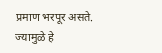प्रमाण भरपूर असते. ज्यामुळे हे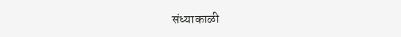संध्याकाळी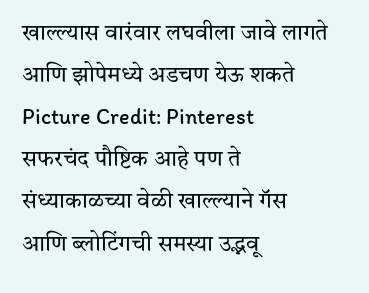खाल्ल्यास वारंवार लघवीला जावे लागते आणि झोपेमध्ये अडचण येऊ शकते
Picture Credit: Pinterest
सफरचंद पौष्टिक आहे पण ते संध्याकाळच्या वेळी खाल्ल्याने गॅस आणि ब्लोटिंगची समस्या उद्भवू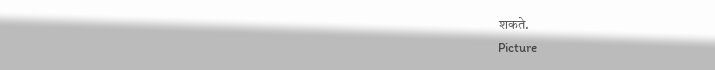शकते.
Picture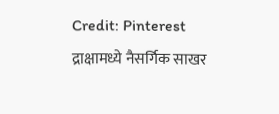Credit: Pinterest
द्राक्षामध्ये नैसर्गिक साखर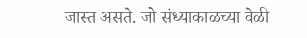जास्त असते. जो संध्याकाळच्या वेळी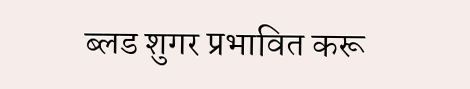ब्लड शुगर प्रभावित करू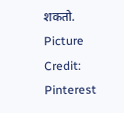शकतो.
Picture Credit: Pinterest